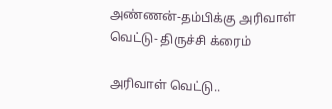அண்ணன்-தம்பிக்கு அரிவாள் வெட்டு- திருச்சி க்ரைம்

அரிவாள் வெட்டு..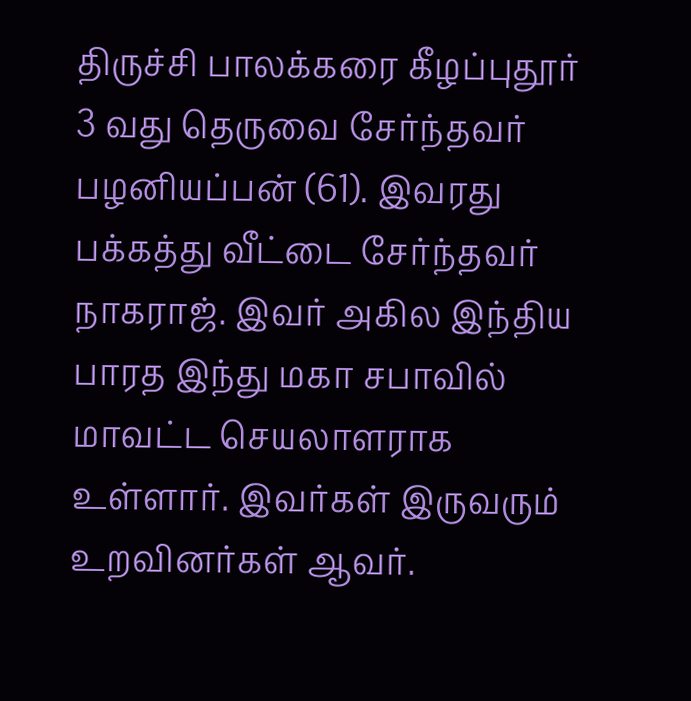திருச்சி பாலக்கரை கீழப்புதூர் 3 வது தெருவை சேர்ந்தவர் பழனியப்பன் (61). இவரது பக்கத்து வீட்டை சேர்ந்தவர் நாகராஜ். இவர் அகில இந்திய பாரத இந்து மகா சபாவில் மாவட்ட செயலாளராக உள்ளார். இவர்கள் இருவரும் உறவினர்கள் ஆவர்.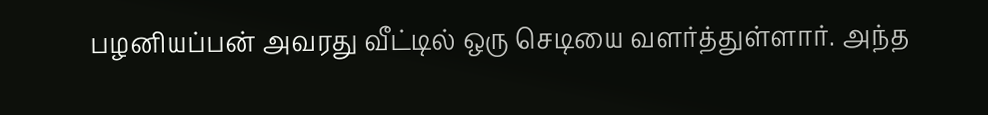பழனியப்பன் அவரது வீட்டில் ஒரு செடியை வளர்த்துள்ளார். அந்த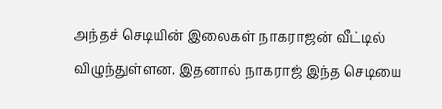அந்தச் செடியின் இலைகள் நாகராஜன் வீட்டில் விழுந்துள்ளன. இதனால் நாகராஜ் இந்த செடியை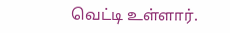வெட்டி உள்ளார்.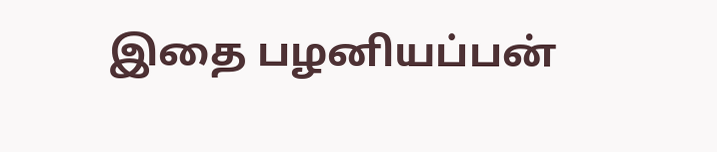இதை பழனியப்பன்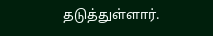தடுத்துள்ளார்.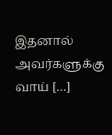இதனால் அவர்களுக்கு வாய் […]